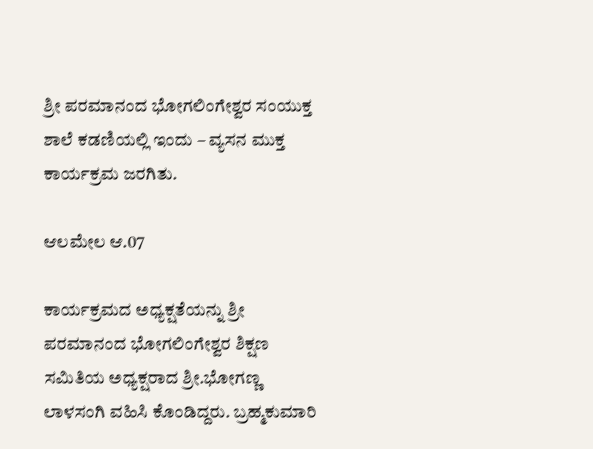ಶ್ರೀ ಪರಮಾನಂದ ಭೋಗಲಿಂಗೇಶ್ವರ ಸಂಯುಕ್ತ ಶಾಲೆ ಕಡಣಿಯಲ್ಲಿ ಇಂದು – ವ್ಯಸನ ಮುಕ್ತ ಕಾರ್ಯಕ್ರಮ ಜರಗಿತು.

ಆಲಮೇಲ ಆ.07

ಕಾರ್ಯಕ್ರಮದ ಅಧ್ಯಕ್ಷತೆಯನ್ನು ಶ್ರೀ ಪರಮಾನಂದ ಭೋಗಲಿಂಗೇಶ್ವರ ಶಿಕ್ಷಣ ಸಮಿತಿಯ ಅಧ್ಯಕ್ಷರಾದ ಶ್ರೀ.ಭೋಗಣ್ಣ ಲಾಳಸಂಗಿ ವಹಿಸಿ ಕೊಂಡಿದ್ದರು. ಬ್ರಹ್ಮಕುಮಾರಿ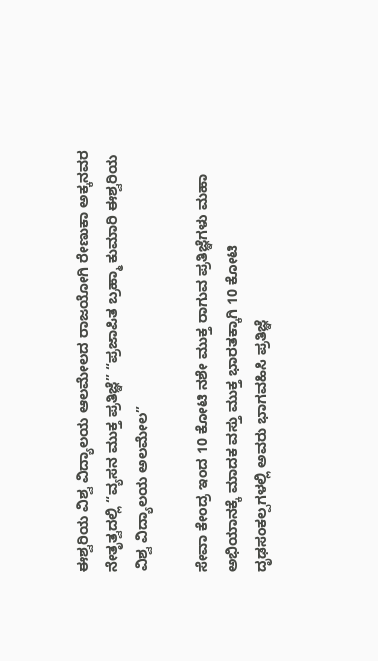ಈಶ್ವರಿಯ ವಿಶ್ವ ವಿದ್ಯಾಲಯ ಆಲಮೇಲದ ರಾಜಯೋಗಿ ರೇಣುಕಾ ಅಕ್ಕನವರ ನೇತೃತ್ವದಲ್ಲಿ “ವ್ಯಸನ ಮುಕ್ತ ಪ್ರತಿಜ್ಞೆ” “ಪ್ರಜಾಪಿತ ಬ್ರಹ್ಮಾ ಕುಮಾರಿ ಈಶ್ವರಿಯ ವಿಶ್ವ ವಿದ್ಯಾಲಯ ಅಲಮೇಲ”

ಸೇವಾ ಕೇಂದ್ರ ಇಂದ 10 ಕೋಟಿ ನಶೇ ಮುಕ್ತ ರಾಗುವ ಪ್ರತಿಜ್ಞೆಗಳು ಮಹಾ ಅಭಿಯಾನಕ್ಕೆ ಮಾದಕ ವಸ್ತು ಮುಕ್ತ ಭಾರತಕ್ಕಾಗಿ 10 ಕೋಟಿ ದೃಢಸಂಕಲ್ಪಗಳಲ್ಲಿ ಅವರು ಭಾಗವಹಿಸಿ ಪ್ರತಿಜ್ಞೆ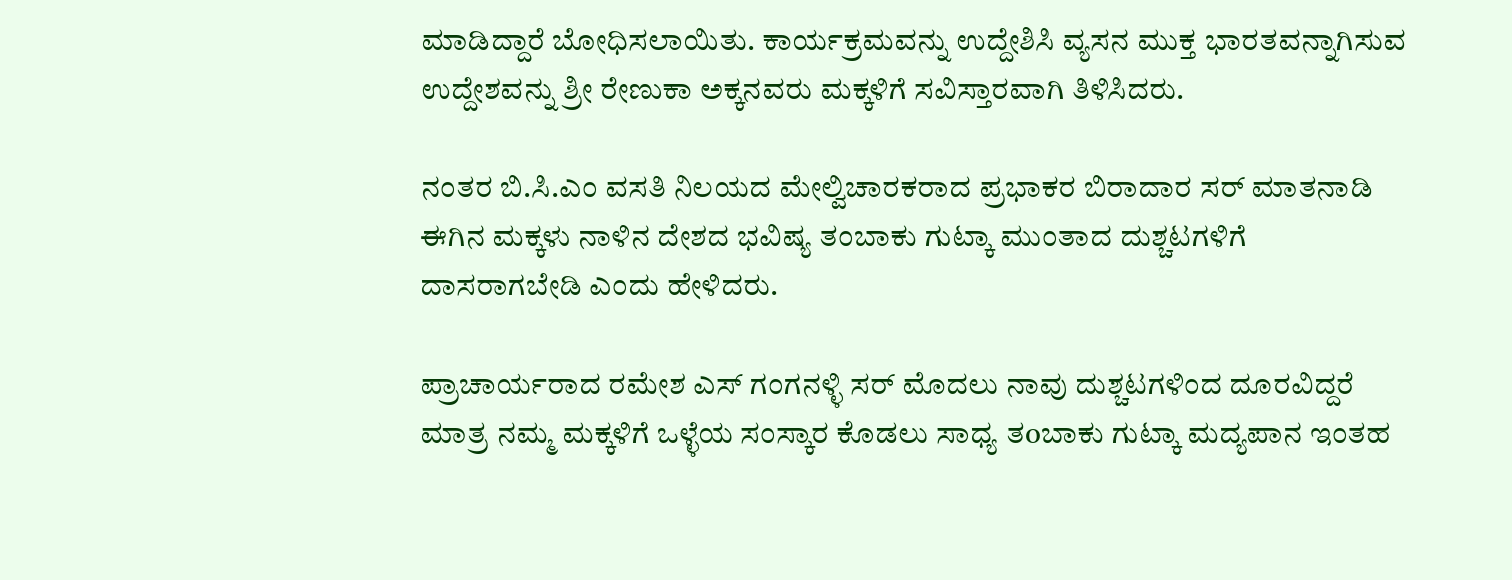ಮಾಡಿದ್ದಾರೆ ಬೋಧಿಸಲಾಯಿತು. ಕಾರ್ಯಕ್ರಮವನ್ನು ಉದ್ದೇಶಿಸಿ ವ್ಯಸನ ಮುಕ್ತ ಭಾರತವನ್ನಾಗಿಸುವ ಉದ್ದೇಶವನ್ನು ಶ್ರೀ ರೇಣುಕಾ ಅಕ್ಕನವರು ಮಕ್ಕಳಿಗೆ ಸವಿಸ್ತಾರವಾಗಿ ತಿಳಿಸಿದರು.

ನಂತರ ಬಿ.ಸಿ.ಎಂ ವಸತಿ ನಿಲಯದ ಮೇಲ್ವಿಚಾರಕರಾದ ಪ್ರಭಾಕರ ಬಿರಾದಾರ ಸರ್ ಮಾತನಾಡಿ ಈಗಿನ ಮಕ್ಕಳು ನಾಳಿನ ದೇಶದ ಭವಿಷ್ಯ ತಂಬಾಕು ಗುಟ್ಕಾ ಮುಂತಾದ ದುಶ್ಚಟಗಳಿಗೆ ದಾಸರಾಗಬೇಡಿ ಎಂದು ಹೇಳಿದರು.

ಪ್ರಾಚಾರ್ಯರಾದ ರಮೇಶ ಎಸ್ ಗಂಗನಳ್ಳಿ ಸರ್ ಮೊದಲು ನಾವು ದುಶ್ಚಟಗಳಿಂದ ದೂರವಿದ್ದರೆ ಮಾತ್ರ ನಮ್ಮ ಮಕ್ಕಳಿಗೆ ಒಳ್ಳೆಯ ಸಂಸ್ಕಾರ ಕೊಡಲು ಸಾಧ್ಯ ತoಬಾಕು ಗುಟ್ಕಾ ಮದ್ಯಪಾನ ಇಂತಹ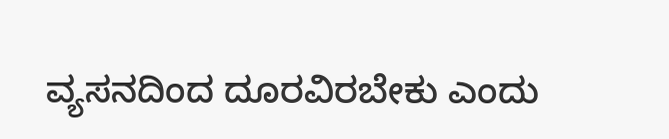ವ್ಯಸನದಿಂದ ದೂರವಿರಬೇಕು ಎಂದು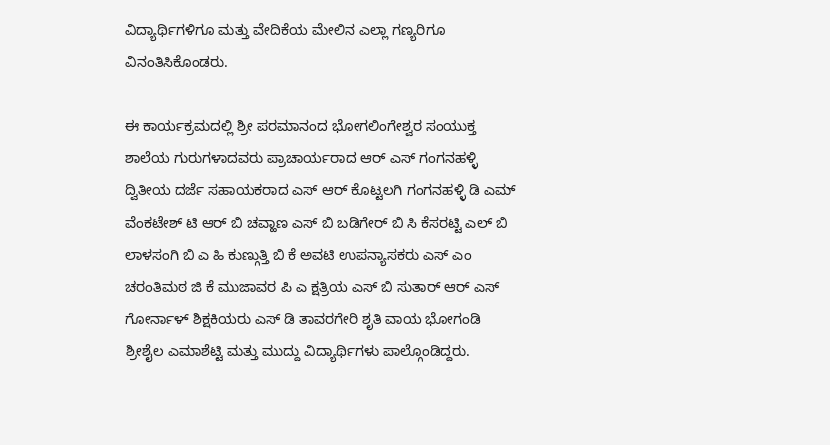ವಿದ್ಯಾರ್ಥಿಗಳಿಗೂ ಮತ್ತು ವೇದಿಕೆಯ ಮೇಲಿನ ಎಲ್ಲಾ ಗಣ್ಯರಿಗೂ ವಿನಂತಿಸಿಕೊಂಡರು.

ಈ ಕಾರ್ಯಕ್ರಮದಲ್ಲಿ ಶ್ರೀ ಪರಮಾನಂದ ಭೋಗಲಿಂಗೇಶ್ವರ ಸಂಯುಕ್ತ ಶಾಲೆಯ ಗುರುಗಳಾದವರು ಪ್ರಾಚಾರ್ಯರಾದ ಆರ್ ಎಸ್ ಗಂಗನಹಳ್ಳಿ ದ್ವಿತೀಯ ದರ್ಜೆ ಸಹಾಯಕರಾದ ಎಸ್ ಆರ್ ಕೊಟ್ಟಲಗಿ ಗಂಗನಹಳ್ಳಿ ಡಿ ಎಮ್ ವೆಂಕಟೇಶ್ ಟಿ ಆರ್ ಬಿ ಚವ್ಹಾಣ ಎಸ್ ಬಿ ಬಡಿಗೇರ್ ಬಿ ಸಿ ಕೆಸರಟ್ಟಿ ಎಲ್ ಬಿ ಲಾಳಸಂಗಿ ಬಿ ಎ ಹಿ ಕುಣ್ಗುತ್ತಿ ಬಿ ಕೆ ಅವಟಿ ಉಪನ್ಯಾಸಕರು ಎಸ್ ಎಂ ಚರಂತಿಮಠ ಜಿ ಕೆ ಮುಜಾವರ ಪಿ ಎ ಕ್ಷತ್ರಿಯ ಎಸ್ ಬಿ ಸುತಾರ್ ಆರ್ ಎಸ್ ಗೋರ್ನಾಳ್ ಶಿಕ್ಷಕಿಯರು ಎಸ್ ಡಿ ತಾವರಗೇರಿ ಶೃತಿ ವಾಯ ಭೋಗಂಡಿ ಶ್ರೀಶೈಲ ಎಮಾಶೆಟ್ಟಿ ಮತ್ತು ಮುದ್ದು ವಿದ್ಯಾರ್ಥಿಗಳು ಪಾಲ್ಗೊಂಡಿದ್ದರು.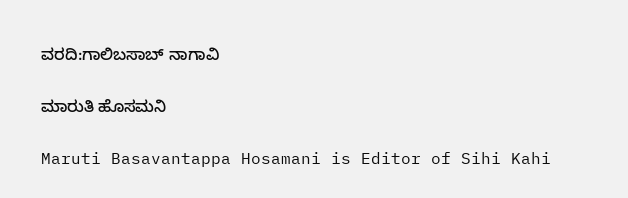ವರದಿ:ಗಾಲಿಬಸಾಬ್ ನಾಗಾವಿ

ಮಾರುತಿ ಹೊಸಮನಿ

Maruti Basavantappa Hosamani is Editor of Sihi Kahi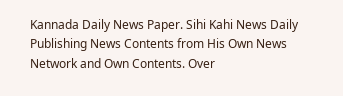Kannada Daily News Paper. Sihi Kahi News Daily Publishing News Contents from His Own News Network and Own Contents. Over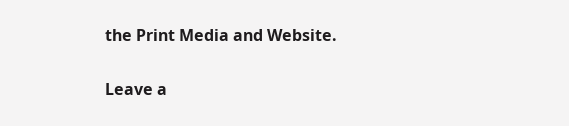the Print Media and Website.

Leave a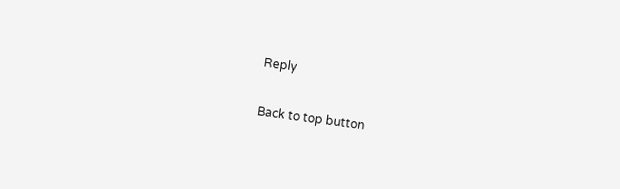Reply

Back to top button